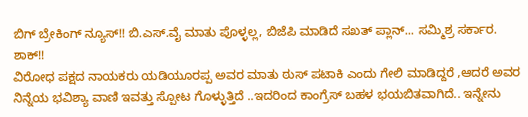ಬಿಗ್ ಬ್ರೇಕಿಂಗ್ ನ್ಯೂಸ್!! ಬಿ.ಎಸ್.ವೈ ಮಾತು ಪೊಳ್ಳಲ್ಲ, ಬಿಜೆಪಿ ಮಾಡಿದೆ ಸಖತ್ ಪ್ಲಾನ್... ಸಮ್ಮಿಶ್ರ ಸರ್ಕಾರ. ಶಾಕ್!!
ವಿರೋಧ ಪಕ್ಷದ ನಾಯಕರು ಯಡಿಯೂರಪ್ಪ ಅವರ ಮಾತು ಠುಸ್ ಪಟಾಕಿ ಎಂದು ಗೇಲಿ ಮಾಡಿದ್ದರೆ ,ಆದರೆ ಅವರ ನಿನ್ನೆಯ ಭವಿಶ್ಯಾ ವಾಣಿ ಇವತ್ತು ಸ್ಪೋಟ ಗೊಳ್ಳುತ್ತಿದೆ ..ಇದರಿಂದ ಕಾಂಗ್ರೆಸ್ ಬಹಳ ಭಯಬಿತವಾಗಿದೆ.. ಇನ್ನೇನು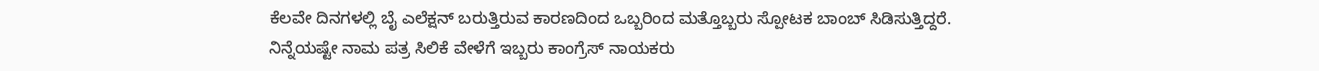ಕೆಲವೇ ದಿನಗಳಲ್ಲಿ ಬೈ ಎಲೆಕ್ಷನ್ ಬರುತ್ತಿರುವ ಕಾರಣದಿಂದ ಒಬ್ಬರಿಂದ ಮತ್ತೊಬ್ಬರು ಸ್ಪೋಟಕ ಬಾಂಬ್ ಸಿಡಿಸುತ್ತಿದ್ದರೆ.
ನಿನ್ನೆಯಷ್ಟೇ ನಾಮ ಪತ್ರ ಸಿಲಿಕೆ ವೇಳೆಗೆ ಇಬ್ಬರು ಕಾಂಗ್ರೆಸ್ ನಾಯಕರು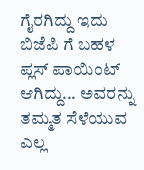ಗೈರಗಿದ್ದು ಇದು ಬಿಜೆಪಿ ಗೆ ಬಹಳ ಪ್ಲಸ್ ಪಾಯಿಂಟ್ ಆಗಿದ್ದು... ಅವರನ್ನು ತಮ್ಮತ ಸೆಳೆಯುವ ಎಲ್ಲ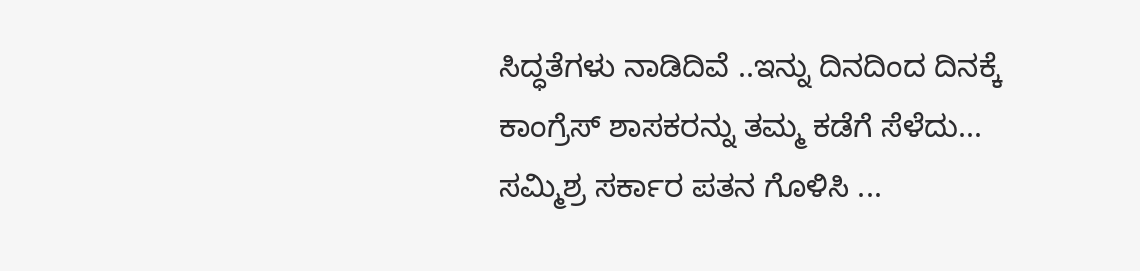ಸಿದ್ಧತೆಗಳು ನಾಡಿದಿವೆ ..ಇನ್ನು ದಿನದಿಂದ ದಿನಕ್ಕೆ ಕಾಂಗ್ರೆಸ್ ಶಾಸಕರನ್ನು ತಮ್ಮ ಕಡೆಗೆ ಸೆಳೆದು... ಸಮ್ಮಿಶ್ರ ಸರ್ಕಾರ ಪತನ ಗೊಳಿಸಿ ...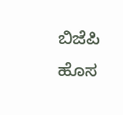ಬಿಜೆಪಿ ಹೊಸ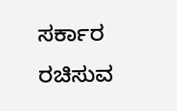ಸರ್ಕಾರ ರಚಿಸುವ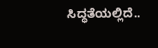ಸಿದ್ಧತೆಯಲ್ಲಿದೆ..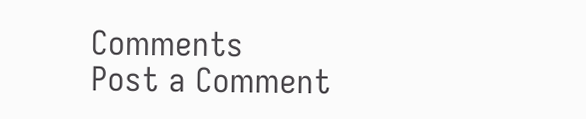Comments
Post a Comment